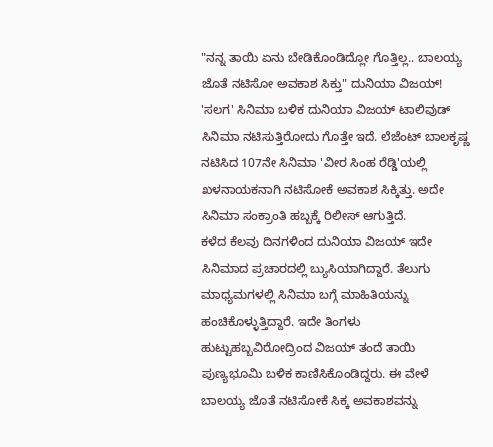"ನನ್ನ ತಾಯಿ ಏನು ಬೇಡಿಕೊಂಡಿದ್ಲೋ ಗೊತ್ತಿಲ್ಲ.. ಬಾಲಯ್ಯ ಜೊತೆ ನಟಿಸೋ ಅವಕಾಶ ಸಿಕ್ತು" ದುನಿಯಾ ವಿಜಯ್!
'ಸಲಗ' ಸಿನಿಮಾ ಬಳಿಕ ದುನಿಯಾ ವಿಜಯ್ ಟಾಲಿವುಡ್ ಸಿನಿಮಾ ನಟಿಸುತ್ತಿರೋದು ಗೊತ್ತೇ ಇದೆ. ಲೆಜೆಂಟ್ ಬಾಲಕೃಷ್ಣ ನಟಿಸಿದ 107ನೇ ಸಿನಿಮಾ 'ವೀರ ಸಿಂಹ ರೆಡ್ಡಿ'ಯಲ್ಲಿ ಖಳನಾಯಕನಾಗಿ ನಟಿಸೋಕೆ ಅವಕಾಶ ಸಿಕ್ಕಿತ್ತು. ಅದೇ ಸಿನಿಮಾ ಸಂಕ್ರಾಂತಿ ಹಬ್ಬಕ್ಕೆ ರಿಲೀಸ್ ಆಗುತ್ತಿದೆ.
ಕಳೆದ ಕೆಲವು ದಿನಗಳಿಂದ ದುನಿಯಾ ವಿಜಯ್ ಇದೇ ಸಿನಿಮಾದ ಪ್ರಚಾರದಲ್ಲಿ ಬ್ಯುಸಿಯಾಗಿದ್ದಾರೆ. ತೆಲುಗು ಮಾಧ್ಯಮಗಳಲ್ಲಿ ಸಿನಿಮಾ ಬಗ್ಗೆ ಮಾಹಿತಿಯನ್ನು ಹಂಚಿಕೊಳ್ಳುತ್ತಿದ್ದಾರೆ. ಇದೇ ತಿಂಗಳು ಹುಟ್ಟುಹಬ್ಬವಿರೋದ್ರಿಂದ ವಿಜಯ್ ತಂದೆ ತಾಯಿ ಪುಣ್ಯಭೂಮಿ ಬಳಿಕ ಕಾಣಿಸಿಕೊಂಡಿದ್ದರು. ಈ ವೇಳೆ ಬಾಲಯ್ಯ ಜೊತೆ ನಟಿಸೋಕೆ ಸಿಕ್ಕ ಅವಕಾಶವನ್ನು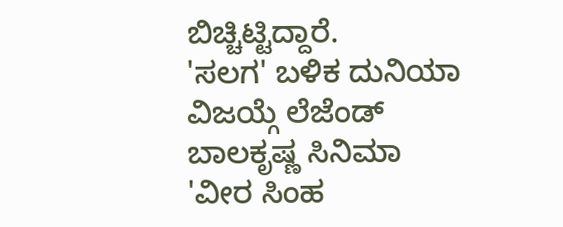ಬಿಚ್ಚಿಟ್ಟಿದ್ದಾರೆ.
'ಸಲಗ' ಬಳಿಕ ದುನಿಯಾ ವಿಜಯ್ಗೆ ಲೆಜೆಂಡ್ ಬಾಲಕೃಷ್ಣ ಸಿನಿಮಾ 'ವೀರ ಸಿಂಹ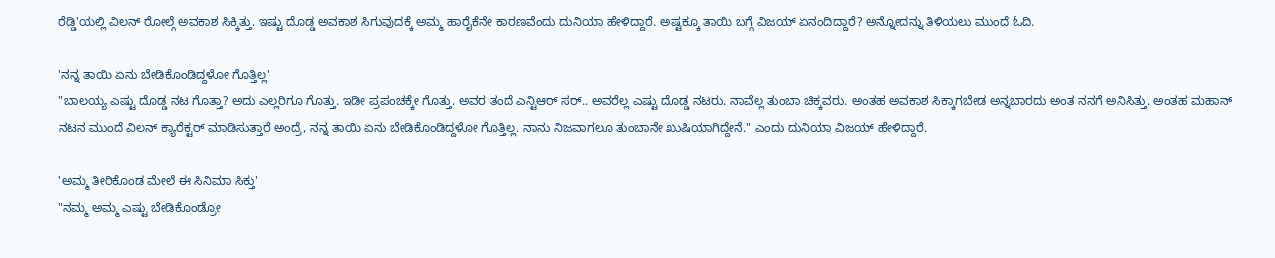ರೆಡ್ಡಿ'ಯಲ್ಲಿ ವಿಲನ್ ರೋಲ್ಗೆ ಅವಕಾಶ ಸಿಕ್ಕಿತ್ತು. ಇಷ್ಟು ದೊಡ್ಡ ಅವಕಾಶ ಸಿಗುವುದಕ್ಕೆ ಅಮ್ಮ ಹಾರೈಕೆನೇ ಕಾರಣವೆಂದು ದುನಿಯಾ ಹೇಳಿದ್ದಾರೆ. ಅಷ್ಟಕ್ಕೂ ತಾಯಿ ಬಗ್ಗೆ ವಿಜಯ್ ಏನಂದಿದ್ದಾರೆ? ಅನ್ನೋದನ್ನು ತಿಳಿಯಲು ಮುಂದೆ ಓದಿ.

'ನನ್ನ ತಾಯಿ ಏನು ಬೇಡಿಕೊಂಡಿದ್ದಳೋ ಗೊತ್ತಿಲ್ಲ'
"ಬಾಲಯ್ಯ ಎಷ್ಟು ದೊಡ್ಡ ನಟ ಗೊತ್ತಾ? ಅದು ಎಲ್ಲರಿಗೂ ಗೊತ್ತು. ಇಡೀ ಪ್ರಪಂಚಕ್ಕೇ ಗೊತ್ತು. ಅವರ ತಂದೆ ಎನ್ಟಿಆರ್ ಸರ್.. ಅವರೆಲ್ಲ ಎಷ್ಟು ದೊಡ್ಡ ನಟರು. ನಾವೆಲ್ಲ ತುಂಬಾ ಚಿಕ್ಕವರು. ಅಂತಹ ಅವಕಾಶ ಸಿಕ್ಕಾಗಬೇಡ ಅನ್ನಬಾರದು ಅಂತ ನನಗೆ ಅನಿಸಿತ್ತು. ಅಂತಹ ಮಹಾನ್ ನಟನ ಮುಂದೆ ವಿಲನ್ ಕ್ಯಾರೆಕ್ಟರ್ ಮಾಡಿಸುತ್ತಾರೆ ಅಂದ್ರೆ, ನನ್ನ ತಾಯಿ ಏನು ಬೇಡಿಕೊಂಡಿದ್ದಳೋ ಗೊತ್ತಿಲ್ಲ. ನಾನು ನಿಜವಾಗಲೂ ತುಂಬಾನೇ ಖುಷಿಯಾಗಿದ್ದೇನೆ." ಎಂದು ದುನಿಯಾ ವಿಜಯ್ ಹೇಳಿದ್ದಾರೆ.

'ಅಮ್ಮ ತೀರಿಕೊಂಡ ಮೇಲೆ ಈ ಸಿನಿಮಾ ಸಿಕ್ತು'
"ನಮ್ಮ ಅಮ್ಮ ಎಷ್ಟು ಬೇಡಿಕೊಂಡ್ರೋ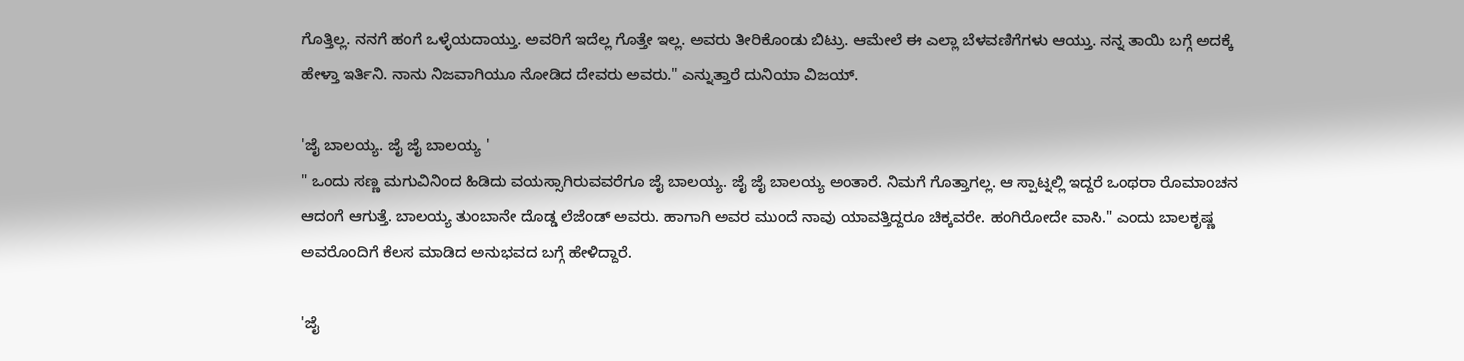ಗೊತ್ತಿಲ್ಲ. ನನಗೆ ಹಂಗೆ ಒಳ್ಳೆಯದಾಯ್ತು. ಅವರಿಗೆ ಇದೆಲ್ಲ ಗೊತ್ತೇ ಇಲ್ಲ. ಅವರು ತೀರಿಕೊಂಡು ಬಿಟ್ರು. ಆಮೇಲೆ ಈ ಎಲ್ಲಾ ಬೆಳವಣಿಗೆಗಳು ಆಯ್ತು. ನನ್ನ ತಾಯಿ ಬಗ್ಗೆ ಅದಕ್ಕೆ ಹೇಳ್ತಾ ಇರ್ತಿನಿ. ನಾನು ನಿಜವಾಗಿಯೂ ನೋಡಿದ ದೇವರು ಅವರು." ಎನ್ನುತ್ತಾರೆ ದುನಿಯಾ ವಿಜಯ್.

'ಜೈ ಬಾಲಯ್ಯ. ಜೈ ಜೈ ಬಾಲಯ್ಯ '
" ಒಂದು ಸಣ್ಣ ಮಗುವಿನಿಂದ ಹಿಡಿದು ವಯಸ್ಸಾಗಿರುವವರೆಗೂ ಜೈ ಬಾಲಯ್ಯ. ಜೈ ಜೈ ಬಾಲಯ್ಯ ಅಂತಾರೆ. ನಿಮಗೆ ಗೊತ್ತಾಗಲ್ಲ. ಆ ಸ್ಪಾಟ್ನಲ್ಲಿ ಇದ್ದರೆ ಒಂಥರಾ ರೊಮಾಂಚನ ಆದಂಗೆ ಆಗುತ್ತೆ. ಬಾಲಯ್ಯ ತುಂಬಾನೇ ದೊಡ್ಡ ಲೆಜೆಂಡ್ ಅವರು. ಹಾಗಾಗಿ ಅವರ ಮುಂದೆ ನಾವು ಯಾವತ್ತಿದ್ದರೂ ಚಿಕ್ಕವರೇ. ಹಂಗಿರೋದೇ ವಾಸಿ." ಎಂದು ಬಾಲಕೃಷ್ಣ ಅವರೊಂದಿಗೆ ಕೆಲಸ ಮಾಡಿದ ಅನುಭವದ ಬಗ್ಗೆ ಹೇಳಿದ್ದಾರೆ.

'ಜೈ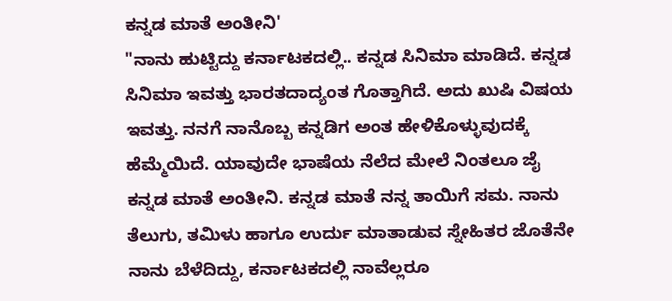ಕನ್ನಡ ಮಾತೆ ಅಂತೀನಿ'
"ನಾನು ಹುಟ್ಟಿದ್ದು ಕರ್ನಾಟಕದಲ್ಲಿ.. ಕನ್ನಡ ಸಿನಿಮಾ ಮಾಡಿದೆ. ಕನ್ನಡ ಸಿನಿಮಾ ಇವತ್ತು ಭಾರತದಾದ್ಯಂತ ಗೊತ್ತಾಗಿದೆ. ಅದು ಖುಷಿ ವಿಷಯ ಇವತ್ತು. ನನಗೆ ನಾನೊಬ್ಬ ಕನ್ನಡಿಗ ಅಂತ ಹೇಳಿಕೊಳ್ಳುವುದಕ್ಕೆ ಹೆಮ್ಮೆಯಿದೆ. ಯಾವುದೇ ಭಾಷೆಯ ನೆಲೆದ ಮೇಲೆ ನಿಂತಲೂ ಜೈ ಕನ್ನಡ ಮಾತೆ ಅಂತೀನಿ. ಕನ್ನಡ ಮಾತೆ ನನ್ನ ತಾಯಿಗೆ ಸಮ. ನಾನು ತೆಲುಗು, ತಮಿಳು ಹಾಗೂ ಉರ್ದು ಮಾತಾಡುವ ಸ್ನೇಹಿತರ ಜೊತೆನೇ ನಾನು ಬೆಳೆದಿದ್ದು, ಕರ್ನಾಟಕದಲ್ಲಿ ನಾವೆಲ್ಲರೂ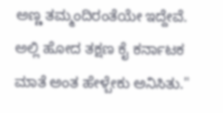ಅಣ್ಣ ತಮ್ಮಂದಿರಂತೆಯೇ ಇದ್ದೇವೆ. ಅಲ್ಲಿ ಹೋದ ತಕ್ಷಣ ಕೈ ಕರ್ನಾಟಕ ಮಾತೆ ಅಂತ ಹೇಳ್ಬೇಕು ಅನಿಸಿತು."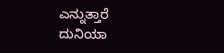ಎನ್ನುತ್ತಾರೆ ದುನಿಯಾ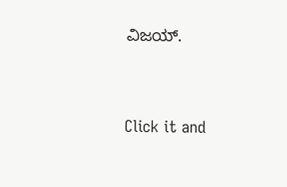ವಿಜಯ್.


Click it and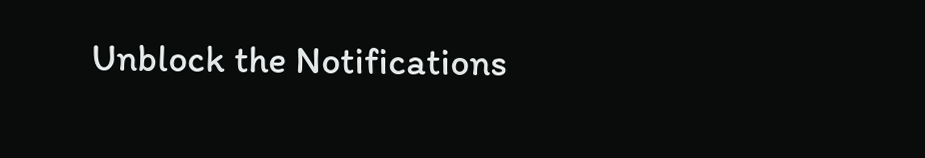Unblock the Notifications